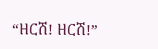“ዘርሽ! ዘርሽ!”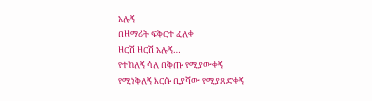አሉኝ
በዘማሪት ፍቅርተ ፈለቀ
ዘርሽ ዘርሽ አሉኝ…
የተከለኝ ሳለ በቅጡ የሚያውቀኝ
የሚነቅለኝ እርሱ ቢያሻው የሚያጸድቀኝ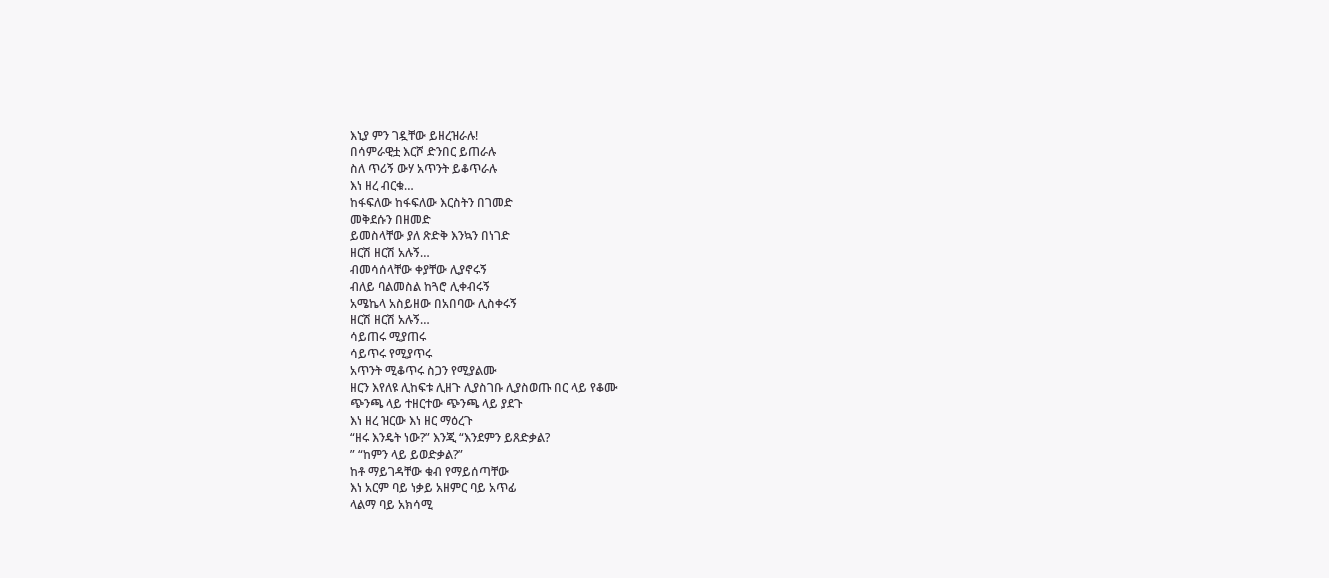እኒያ ምን ገዷቸው ይዘረዝራሉ!
በሳምራዊቷ እርሾ ድንበር ይጠራሉ
ስለ ጥሪኝ ውሃ አጥንት ይቆጥራሉ
እነ ዘረ ብርቁ…
ከፋፍለው ከፋፍለው እርስትን በገመድ
መቅደሱን በዘመድ
ይመስላቸው ያለ ጽድቅ እንኳን በነገድ
ዘርሽ ዘርሽ አሉኝ…
ብመሳሰላቸው ቀያቸው ሊያኖሩኝ
ብለይ ባልመስል ከጓሮ ሊቀብሩኝ
አሜኬላ አስይዘው በአበባው ሊስቀሩኝ
ዘርሽ ዘርሽ አሉኝ…
ሳይጠሩ ሚያጠሩ
ሳይጥሩ የሚያጥሩ
አጥንት ሚቆጥሩ ስጋን የሚያልሙ
ዘርን እየለዩ ሊከፍቱ ሊዘጉ ሊያስገቡ ሊያስወጡ በር ላይ የቆሙ
ጭንጫ ላይ ተዘርተው ጭንጫ ላይ ያደጉ
እነ ዘረ ዝርው እነ ዘር ማዕረጉ
“ዘሩ እንዴት ነው?” እንጂ “እንደምን ይጸድቃል?
” “ከምን ላይ ይወድቃል?”
ከቶ ማይገዳቸው ቁብ የማይሰጣቸው
እነ አርም ባይ ነቃይ አዘምር ባይ አጥፊ
ላልማ ባይ አክሳሚ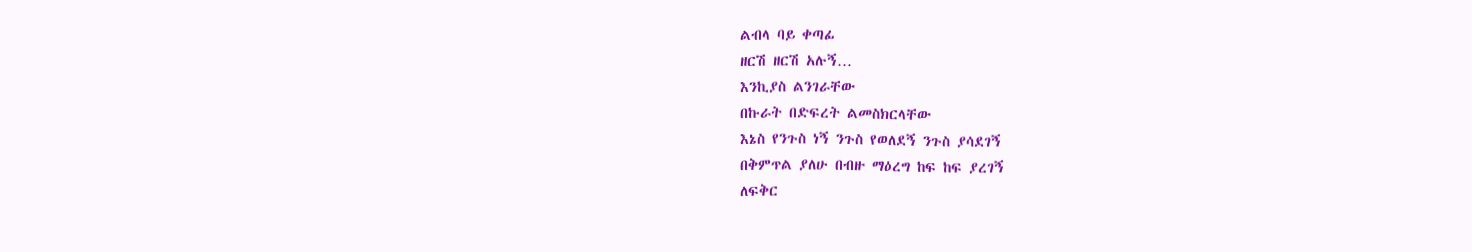ልብላ ባይ ቀጣፊ
ዘርሽ ዘርሽ አሉኝ…
እንኪያስ ልንገራቸው
በኩራት በድፍረት ልመስክርላቸው
እኔስ የንጉስ ነኝ ንጉስ የወለደኝ ንጉስ ያሳደገኝ
በቅምጥል ያለሁ በብዙ ማዕረግ ከፍ ከፍ ያረገኝ
ለፍቅር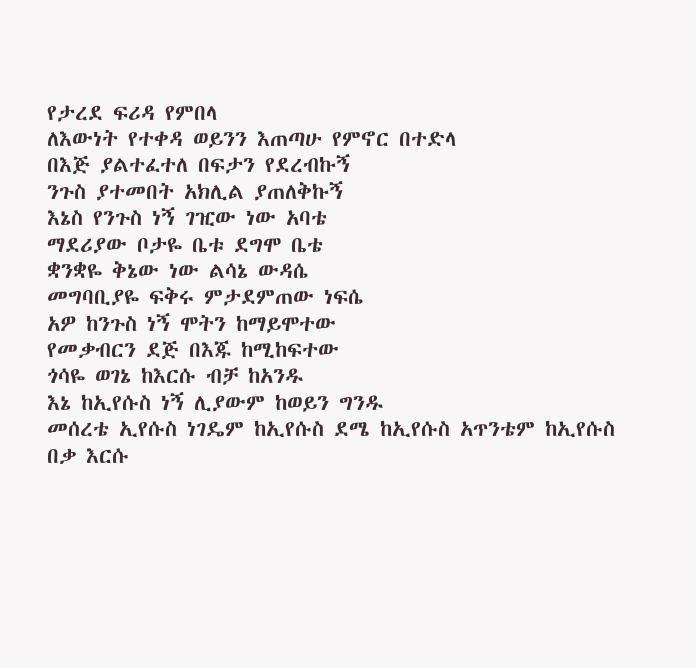የታረደ ፍሪዳ የምበላ
ለእውነት የተቀዳ ወይንን እጠጣሁ የምኖር በተድላ
በእጅ ያልተፈተለ በፍታን የደረብኩኝ
ንጉስ ያተመበት አክሊል ያጠለቅኩኝ
እኔስ የንጉስ ነኝ ገዢው ነው አባቴ
ማደሪያው ቦታዬ ቤቱ ደግሞ ቤቴ
ቋንቋዬ ቅኔው ነው ልሳኔ ውዳሴ
መግባቢያዬ ፍቅሩ ምታደምጠው ነፍሴ
አዎ ከንጉስ ነኝ ሞትን ከማይሞተው
የመቃብርን ደጅ በእጁ ከሚከፍተው
ጎሳዬ ወገኔ ከእርሱ ብቻ ከአንዱ
እኔ ከኢየሱስ ነኝ ሊያውም ከወይን ግንዱ
መሰረቴ ኢየሱስ ነገዴም ከኢየሱስ ደሜ ከኢየሱስ አጥንቴም ከኢየሱስ
በቃ እርሱ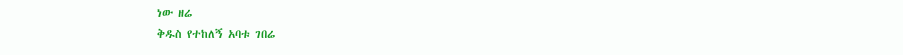ነው ዘሬ
ቅዱስ የተከለኝ አባቱ ገበሬ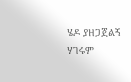ሄዶ ያዘጋጀልኝ ሃገሩም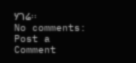ሃገሬ፡፡
No comments:
Post a Comment